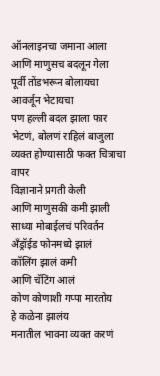ऑनलाइनचा जमाना आला
आणि माणुसच बदलून गेला
पूर्वी तोंडभरून बोलायचा
आवर्जून भेटायचा
पण हल्ली बदल झाला फार
भेटणं, बोलणं राहिलं बाजुला
व्यक्त होण्यासाठी फक्त चित्राचा वापर
विज्ञानाने प्रगती केली
आणि माणुसकी कमी झाली
साध्या मोबाईलचं परिवर्तन
अँड्रॉईड फोनमध्ये झालं
कॉलिंग झालं कमी
आणि चॅटिंग आलं
कोण कोणाशी गप्पा मारतोय
हे कळेना झालंय
मनातील भावना व्यक्त करणं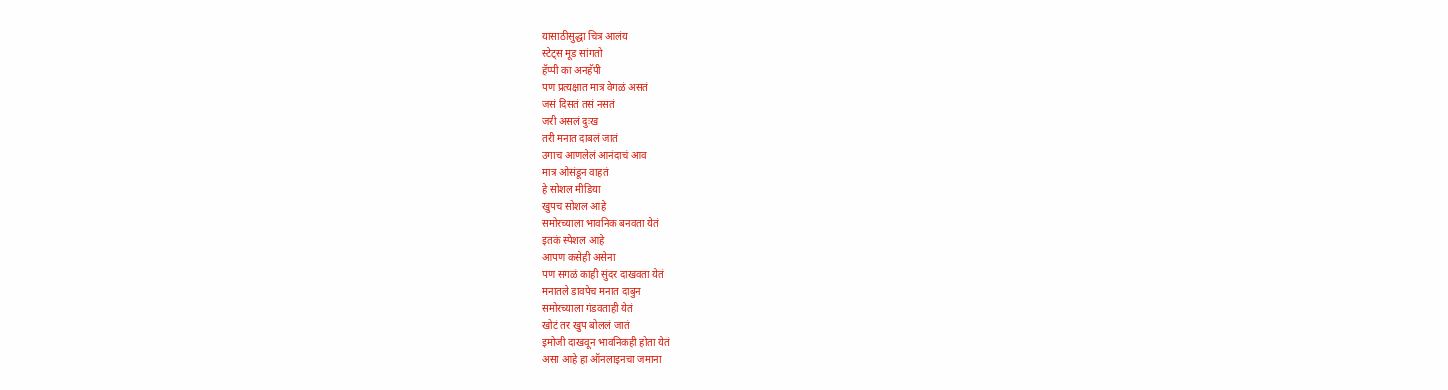यासाठीसुद्धा चित्र आलंय
स्टेट्स मूड सांगतो
हॅप्पी का अनहॅपी
पण प्रत्यक्षात मात्र वेगळं असतं
जसं दिसतं तसं नसतं
जरी असलं दुःख
तरी मनात दाबलं जातं
उगाच आणलेलं आनंदाचं आव
मात्र ओसंडून वाहतं
हे सोशल मीडिया
खुपच सोशल आहे
समोरच्याला भावनिक बनवता येतं
इतकं स्पेशल आहे
आपण कसेही असेना
पण सगळं काही सुंदर दाखवता येतं
मनातले डावपेच मनात दाबुन
समोरच्याला गंडवताही येतं
खोटं तर खुप बोललं जातं
इमोजी दाखवून भावनिकही होता येतं
असा आहे हा ऑनलाइनचा जमाना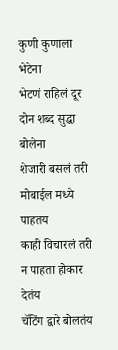कुणी कुणाला भेटेना
भेटणं राहिलं दूर
दोन शब्द सुद्धा बोलेना
शेजारी बसलं तरी
मोबाईल मध्ये पाहतय
काही विचारलं तरी
न पाहता होकार देतंय
चॅटिंग द्वारे बोलतंय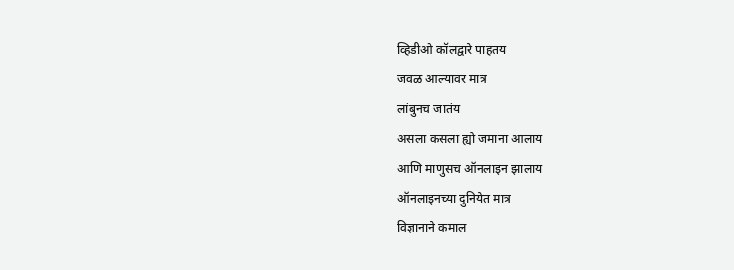व्हिडीओ कॉलद्वारे पाहतय
जवळ आल्यावर मात्र
लांबुनच जातंय
असला कसला ह्यो जमाना आलाय
आणि माणुसच ऑनलाइन झालाय
ऑनलाइनच्या दुनियेत मात्र
विज्ञानाने कमाल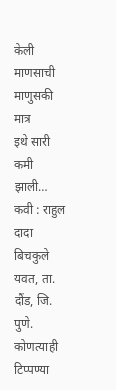केली
माणसाची माणुसकी मात्र
इथे सारी कमी झाली…
कवी : राहुल दादा बिचकुले
यवत, ता. दौंड, जि. पुणे.
कोणत्याही टिप्पण्या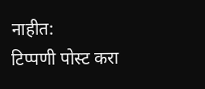नाहीत:
टिप्पणी पोस्ट करा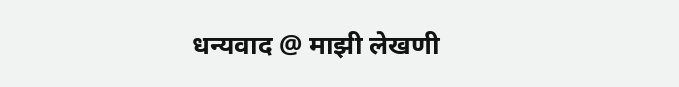धन्यवाद @ माझी लेखणी